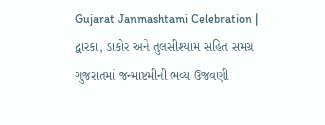Gujarat Janmashtami Celebration | દ્વારકા, ડાકોર અને તુલસીશ્યામ સહિત સમગ્ર ગુજરાતમાં જન્માષ્ટમીની ભવ્ય ઉજવણી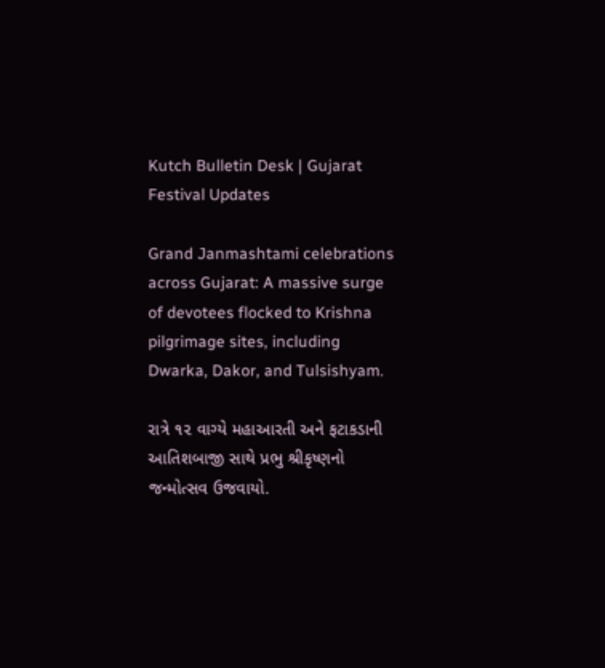Kutch Bulletin Desk | Gujarat Festival Updates

Grand Janmashtami celebrations across Gujarat: A massive surge of devotees flocked to Krishna pilgrimage sites, including Dwarka, Dakor, and Tulsishyam.

રાત્રે ૧૨ વાગ્યે મહાઆરતી અને ફટાકડાની આતિશબાજી સાથે પ્રભુ શ્રીકૃષ્ણનો જન્મોત્સવ ઉજવાયો.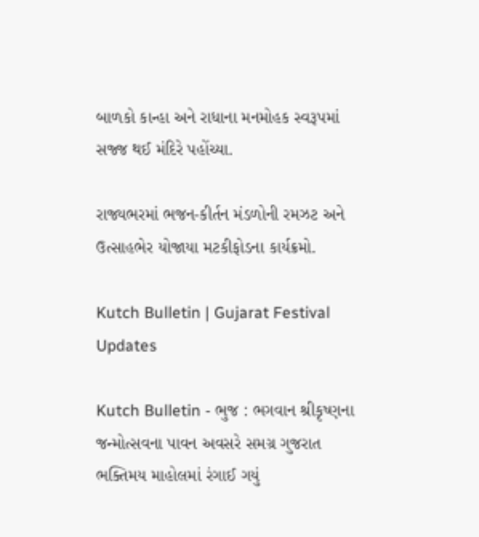બાળકો કાન્હા અને રાધાના મનમોહક સ્વરૂપમાં સજ્જ થઈ મંદિરે પહોંચ્યા.

રાજ્યભરમાં ભજન-કીર્તન મંડળોની રમઝટ અને ઉત્સાહભેર યોજાયા મટકીફોડના કાર્યક્રમો.

Kutch Bulletin | Gujarat Festival Updates

Kutch Bulletin - ભુજ : ભગવાન શ્રીકૃષ્ણના જન્મોત્સવના પાવન અવસરે સમગ્ર ગુજરાત ભક્તિમય માહોલમાં રંગાઈ ગયું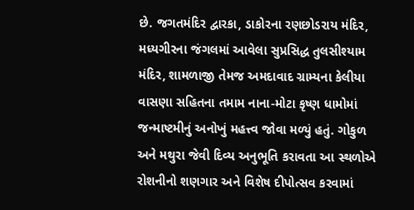છે. જગતમંદિર દ્વારકા, ડાકોરના રણછોડરાય મંદિર, મધ્યગીરના જંગલમાં આવેલા સુપ્રસિદ્ધ તુલસીશ્યામ મંદિર, શામળાજી તેમજ અમદાવાદ ગ્રામ્યના કેલીયા વાસણા સહિતના તમામ નાના-મોટા કૃષ્ણ ધામોમાં જન્માષ્ટમીનું અનોખું મહત્ત્વ જોવા મળ્યું હતું. ગોકુળ અને મથુરા જેવી દિવ્ય અનુભૂતિ કરાવતા આ સ્થળોએ રોશનીનો શણગાર અને વિશેષ દીપોત્સવ કરવામાં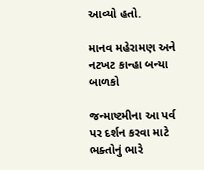આવ્યો હતો.

માનવ મહેરામણ અને નટખટ કાન્હા બન્યા બાળકો

જન્માષ્ટમીના આ પર્વ પર દર્શન કરવા માટે ભક્તોનું ભારે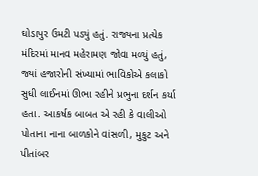ઘોડાપુર ઉમટી પડ્યું હતું. રાજ્યના પ્રત્યેક મંદિરમાં માનવ મહેરામણ જોવા મળ્યું હતું, જ્યાં હજારોની સંખ્યામાં ભાવિકોએ કલાકો સુધી લાઈનમાં ઊભા રહીને પ્રભુના દર્શન કર્યા હતા. આકર્ષક બાબત એ રહી કે વાલીઓ પોતાના નાના બાળકોને વાંસળી, મુકુટ અને પીતાંબર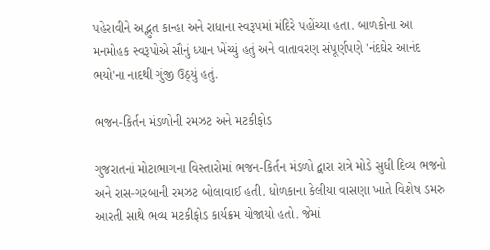પહેરાવીને અદ્ભુત કાન્હા અને રાધાના સ્વરૂપમાં મંદિરે પહોંચ્યા હતા. બાળકોના આ મનમોહક સ્વરૂપોએ સૌનું ધ્યાન ખેંચ્યું હતું અને વાતાવરણ સંપૂર્ણપણે 'નંદઘેર આનંદ ભયો'ના નાદથી ગુંજી ઉઠ્યું હતું.

ભજન-કિર્તન મંડળોની રમઝટ અને મટકીફોડ

ગુજરાતનાં મોટાભાગના વિસ્તારોમાં ભજન-કિર્તન મંડળો દ્વારા રાત્રે મોડે સુધી દિવ્ય ભજનો અને રાસ-ગરબાની રમઝટ બોલાવાઈ હતી. ધોળકાના કેલીયા વાસણા ખાતે વિશેષ ડમરુ આરતી સાથે ભવ્ય મટકીફોડ કાર્યક્રમ યોજાયો હતો. જેમાં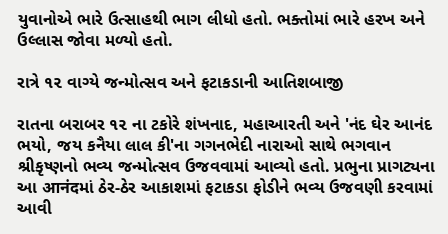યુવાનોએ ભારે ઉત્સાહથી ભાગ લીધો હતો. ભક્તોમાં ભારે હરખ અને ઉલ્લાસ જોવા મળ્યો હતો.

રાત્રે ૧૨ વાગ્યે જન્મોત્સવ અને ફટાકડાની આતિશબાજી

રાતના બરાબર ૧૨ ના ટકોરે શંખનાદ, મહાઆરતી અને 'નંદ ઘેર આનંદ ભયો, જય કનૈયા લાલ કી'ના ગગનભેદી નારાઓ સાથે ભગવાન શ્રીકૃષ્ણનો ભવ્ય જન્મોત્સવ ઉજવવામાં આવ્યો હતો. પ્રભુના પ્રાગટ્યના આ आनंदમાં ઠેર-ઠેર આકાશમાં ફટાકડા ફોડીને ભવ્ય ઉજવણી કરવામાં આવી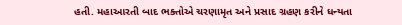હતી. મહાઆરતી બાદ ભક્તોએ ચરણામૃત અને પ્રસાદ ગ્રહણ કરીને ધન્યતા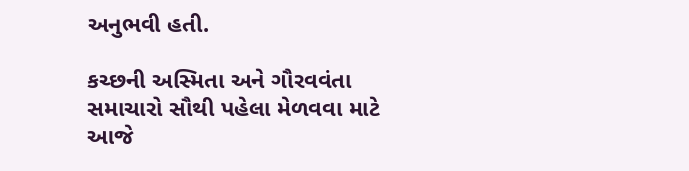અનુભવી હતી.

કચ્છની અસ્મિતા અને ગૌરવવંતા સમાચારો સૌથી પહેલા મેળવવા માટે આજે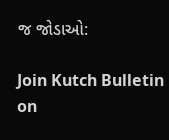જ જોડાઓ:

Join Kutch Bulletin on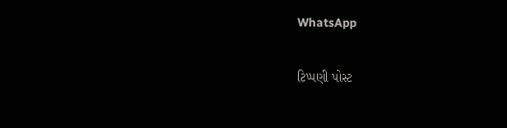WhatsApp

ટિપ્પણી પોસ્ટ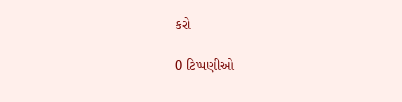કરો

0 ટિપ્પણીઓ